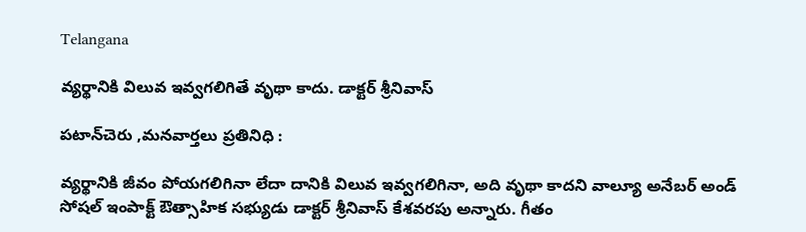Telangana

వ్యర్థానికి విలువ ఇవ్వగలిగితే వృథా కాదు. డాక్టర్ శ్రీనివాస్

పటాన్‌చెరు ,మనవార్తలు ప్రతినిధి :

వ్యర్థానికి జీవం పోయగలిగినా లేదా దానికి విలువ ఇవ్వగలిగినా, అది వృథా కాదని వాల్యూ అనేబర్ అండ్ సోషల్ ఇంపాక్ట్ ఔత్సాహిక సభ్యుడు డాక్టర్ శ్రీనివాస్ కేశవరపు అన్నారు. గీతం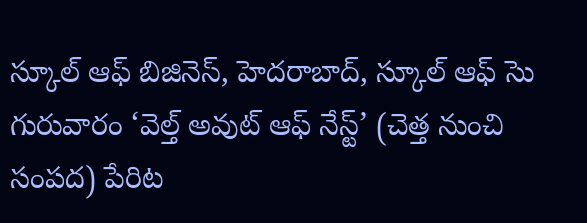స్కూల్ ఆఫ్ బిజినెస్, హెదరాబాద్, స్కూల్ ఆఫ్ సెు గురువారం ‘వెల్త్ అవుట్ ఆఫ్ నేస్ట్’ (చెత్త నుంచి సంపద) పేరిట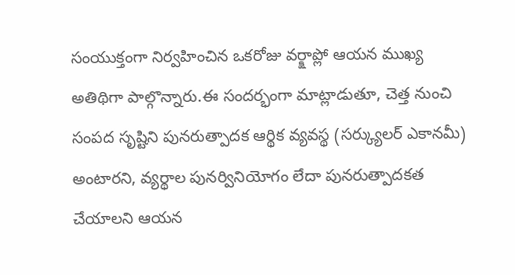సంయుక్తంగా నిర్వహించిన ఒకరోజు వర్క్షాప్లో ఆయన ముఖ్య అతిథిగా పాల్గొన్నారు.ఈ సందర్భంగా మాట్లాడుతూ, చెత్త నుంచి సంపద సృష్టిని పునరుత్పాదక ఆర్థిక వ్యవస్థ (సర్క్యులర్ ఎకానమీ) అంటారని, వ్యర్థాల పునర్వినియోగం లేదా పునరుత్పాదకత చేయాలని ఆయన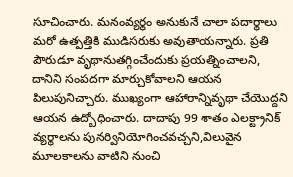సూచించారు. మనంవ్యర్థం అనుకునే చాలా పదార్థాలు మరో ఉత్పత్తికి ముడిసరుకు అవుతాయన్నారు. ప్రతి పౌరుడూ వృథానుతగ్గించేందుకు ప్రయత్నించాలని, దానిని సంపదగా మార్చుకోవాలని ఆయన పిలుపునిచ్చారు. ముఖ్యంగా ఆహారాన్నివృథా చేయొద్దని ఆయన ఉద్బోధించారు. దాదాపు 99 శాతం ఎలక్ట్రానిక్ వ్యర్థాలను పునర్వినియోగించవచ్చని,విలువైన మూలకాలను వాటిని నుంచి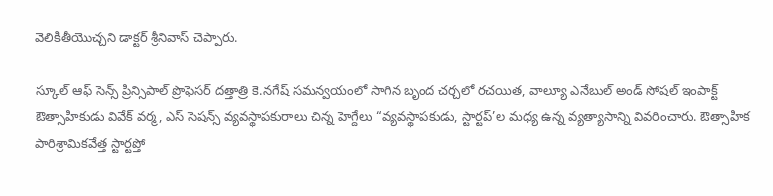వెలికితీయొచ్చని డాక్టర్ శ్రీనివాస్ చెప్పారు.

స్కూల్ ఆఫ్ సెన్స్ ప్రిన్సిపాల్ ప్రొఫెసర్ దత్తాత్రి కె.నగేష్ సమన్వయంలో సాగిన బృంద చర్చలో రచయిత, వాల్యూ ఎనేబుల్ అండ్ సోషల్ ఇంపాక్ట్ ఔత్సాహికుడు వివేక్ వర్మ, ఎస్ సెషన్స్ వ్యవస్థాపకురాలు చిన్న హెగ్దేలు “వ్యవస్థాపకుడు, స్టార్టప్’ల మధ్య ఉన్న వ్యత్యాసాన్ని వివరించారు. ఔత్సాహిక పారిశ్రామికవేత్త స్టార్టప్తో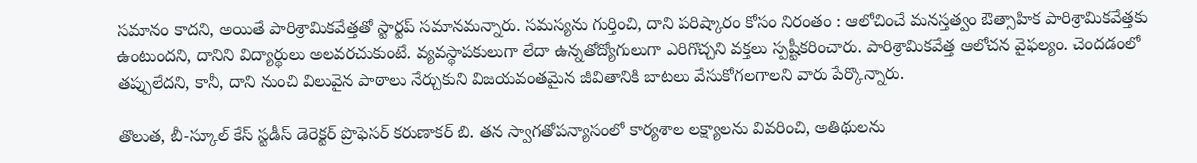సమానం కాదని, అయితే పారిశ్రామికవేత్తతో స్టార్టప్ సమానమన్నారు. సమస్యను గుర్తించి, దాని పరిష్కారం కోసం నిరంతం : ఆలోచించే మనస్తత్వం ఔత్సాహిక పారిశ్రామికవేత్తకు ఉంటుందని, దానిని విద్యార్థులు అలవరచుకుంటే. వ్యవస్థాపకులుగా లేదా ఉన్నతోద్యోగులుగా ఎరిగొచ్చని వక్తలు స్పష్టీకరించారు. పారిశ్రామికవేత్త ఆలోచన వైఫల్యం. చెందడంలో తప్పులేదని, కానీ, దాని నుంచి విలువైన పాఠాలు నేర్చుకుని విజయవంతమైన జీవితానికి బాటలు వేసుకోగలగాలని వారు పేర్కొన్నారు.

తొలుత, బీ-స్కూల్ కేస్ స్టడీస్ డెరెక్టర్ ప్రొఫెసర్ కరుణాకర్ బి. తన స్వాగతోపన్యాసంలో కార్యశాల లక్ష్యాలను వివరించి, అతిథులను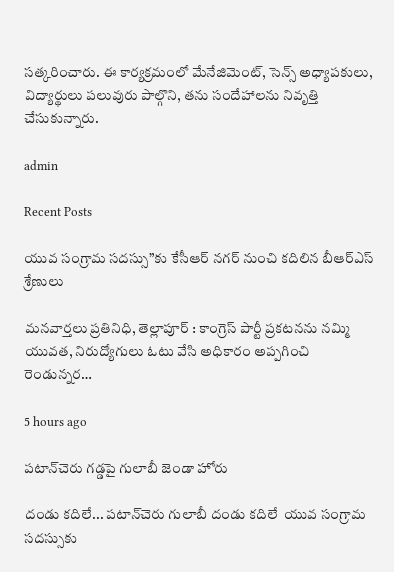సత్కరించారు. ఈ కార్యక్రమంలో మేనేజిమెంట్, సెన్స్ అధ్యాపకులు, విద్యార్థులు పలువురు పాల్గొని, తను సందేహాలను నివృత్తి చేసుకున్నారు.

admin

Recent Posts

యువ సంగ్రామ సదస్సు”కు కేసీఆర్ నగర్ నుంచి కదిలిన బీఆర్ఎస్ శ్రేణులు

మనవార్తలు ప్రతినిధి, తెల్లాపూర్ : కాంగ్రెస్ పార్టీ ప్రకటనను నమ్మి యువత, నిరుద్యోగులు ఓటు వేసి అధికారం అప్పగించి రెండున్నర…

5 hours ago

పటాన్‌చెరు గడ్డపై గులాబీ జెండా హోరు

దండు కదిలే... పటాన్‌చెరు గులాబీ దండు కదిలే  యువ సంగ్రామ సదస్సుకు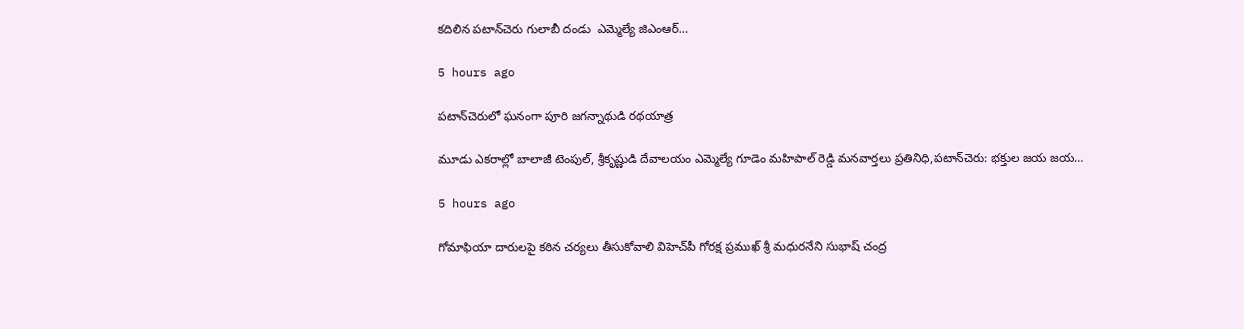కదిలిన పటాన్‌చెరు గులాబీ దండు  ఎమ్మెల్యే జిఎంఆర్…

5 hours ago

పటాన్‌చెరులో ఘనంగా పూరి జగన్నాథుడి రథయాత్ర

మూడు ఎకరాల్లో బాలాజీ టెంపుల్, శ్రీకృష్ణుడి దేవాలయం ఎమ్మెల్యే గూడెం మహిపాల్ రెడ్డి మనవార్తలు ప్రతినిధి,పటాన్‌చెరు: భక్తుల జయ జయ…

5 hours ago

గోమాఫియా దారులపై కఠిన చర్యలు తీసుకోవాలి విహెచ్‌పీ గోరక్ష ప్రముఖ్ శ్రీ మధురనేని సుభాష్ చంద్ర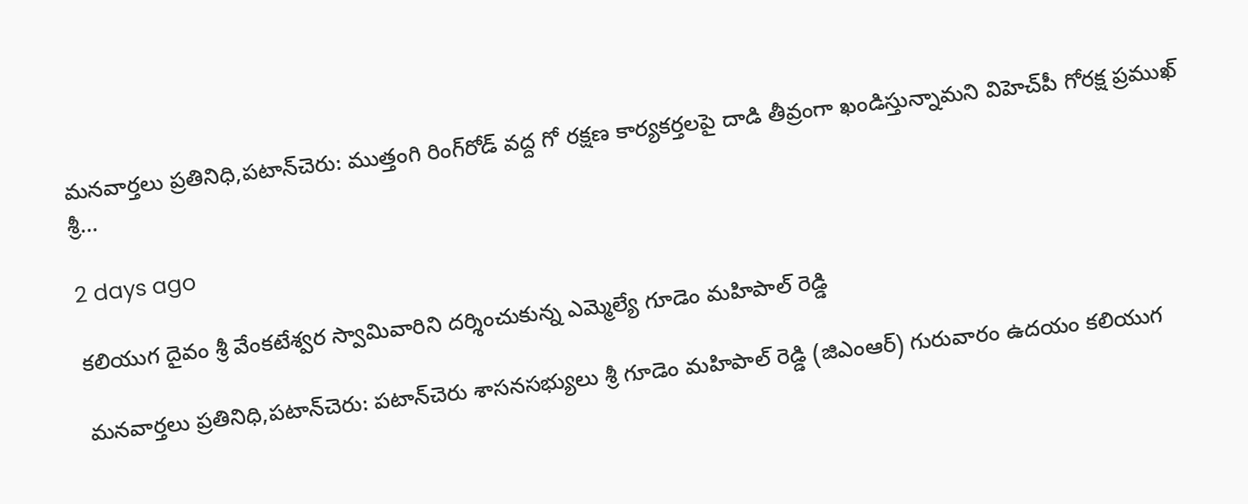మనవార్తలు ప్రతినిధి,పటాన్‌చెరు: ముత్తంగి రింగ్‌రోడ్ వద్ద గో రక్షణ కార్యకర్తలపై దాడి తీవ్రంగా ఖండిస్తున్నామని విహెచ్‌పీ గోరక్ష ప్రముఖ్ శ్రీ…

2 days ago

కలియుగ దైవం శ్రీ వేంకటేశ్వర స్వామివారిని దర్శించుకున్న ఎమ్మెల్యే గూడెం మహిపాల్ రెడ్డి

మనవార్తలు ప్రతినిధి,పటాన్‌చెరు: పటాన్‌చెరు శాసనసభ్యులు శ్రీ గూడెం మహిపాల్ రెడ్డి (జిఎంఆర్) గురువారం ఉదయం కలియుగ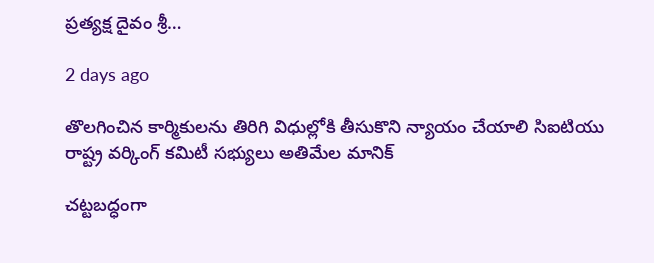ప్రత్యక్ష దైవం శ్రీ…

2 days ago

తొలగించిన కార్మికులను తిరిగి విధుల్లోకి తీసుకొని న్యాయం చేయాలి సిఐటియు రాష్ట్ర వర్కింగ్ కమిటీ సభ్యులు అతిమేల మానిక్

చట్టబద్ధంగా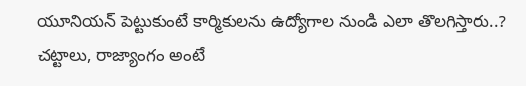యూనియన్ పెట్టుకుంటే కార్మికులను ఉద్యోగాల నుండి ఎలా తొలగిస్తారు..? చట్టాలు, రాజ్యాంగం అంటే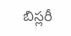బిస్లరీ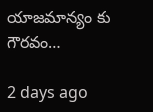యాజమాన్యం కు గౌరవం…

2 days ago